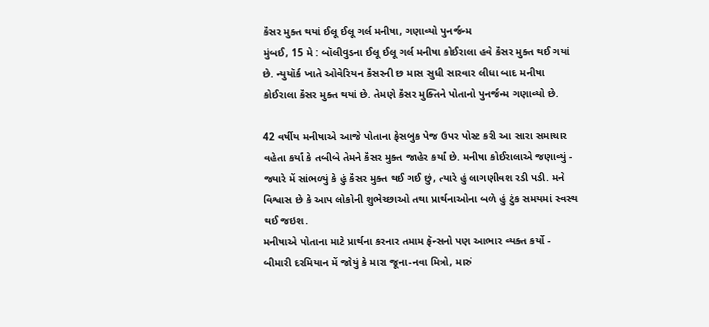કૅંસર મુક્ત થયાં ઈલૂ ઈલૂ ગર્લ મનીષા, ગણાવ્યો પુનર્જન્મ
મુંબઈ, 15 મે : બૉલીવુડના ઈલૂ ઈલૂ ગર્લ મનીષા કોઈરાલા હવે કૅંસર મુક્ત થઈ ગયાં છે. ન્યુયૉર્ક ખાતે ઓવેરિયન કૅંસરની છ માસ સુધી સારવાર લીધા બાદ મનીષા કોઈરાલા કૅંસર મુક્ત થયાં છે. તેમણે કૅંસર મુક્તિને પોતાનો પુનર્જન્મ ગણાવ્યો છે.

42 વર્ષીય મનીષાએ આજે પોતાના ફેસબુક પેજ ઉપર પોસ્ટ કરી આ સારા સમાચાર વહેતા કર્યાં કે તબીબે તેમને કૅંસર મુક્ત જાહેર કર્યાં છે. મનીષા કોઈરાલાએ જણાવ્યું - જ્યારે મેં સાંભળ્યું કે હું કૅંસર મુક્ત થઈ ગઈ છું, ત્યારે હું લાગણીવશ રડી પડી. મને વિશ્વાસ છે કે આપ લોકોની શુભેચ્છાઓ તથા પ્રાર્થનાઓના બળે હું ટુંક સમયમાં સ્વસ્થ થઈ જઇશ.
મનીષાએ પોતાના માટે પ્રાર્થના કરનાર તમામ ફૅન્સનો પણ આભાર વ્યક્ત કર્યો - બીમારી દરમિયાન મેં જોયું કે મારા જૂના-નવા મિત્રો, મારું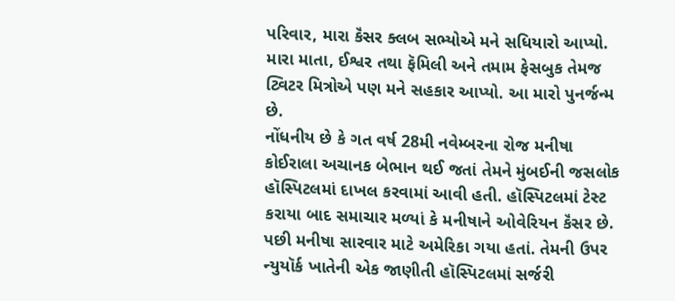પરિવાર, મારા કૅંસર ક્લબ સભ્યોએ મને સધિયારો આપ્યો. મારા માતા, ઈશ્વર તથા ફૅમિલી અને તમામ ફેસબુક તેમજ ટ્વિટર મિત્રોએ પણ મને સહકાર આપ્યો. આ મારો પુનર્જન્મ છે.
નોંધનીય છે કે ગત વર્ષ 28મી નવેમ્બરના રોજ મનીષા કોઈરાલા અચાનક બેભાન થઈ જતાં તેમને મુંબઈની જસલોક હૉસ્પિટલમાં દાખલ કરવામાં આવી હતી. હૉસ્પિટલમાં ટેસ્ટ કરાયા બાદ સમાચાર મળ્યાં કે મનીષાને ઓવેરિયન કૅંસર છે. પછી મનીષા સારવાર માટે અમેરિકા ગયા હતાં. તેમની ઉપર ન્યુયૉર્ક ખાતેની એક જાણીતી હૉસ્પિટલમાં સર્જરી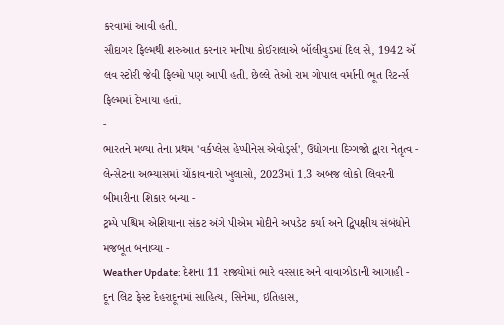કરવામાં આવી હતી.
સૌદાગર ફિલ્મથી શરુઆત કરનાર મનીષા કોઈરાલાએ બૉલીવુડમાં દિલ સે, 1942 ઍ લવ સ્ટોરી જેવી ફિલ્મો પણ આપી હતી. છેલ્લે તેઓ રામ ગોપાલ વર્માની ભૂત રિટર્ન્સ ફિલ્મમાં દેખાયા હતાં.
-
ભારતને મળ્યા તેના પ્રથમ 'વર્કપ્લેસ હેપ્પીનેસ એવોર્ડ્સ', ઉદ્યોગના દિગ્ગજો દ્વારા નેતૃત્વ -
લેન્સેટના અભ્યાસમાં ચોંકાવનારો ખુલાસો, 2023માં 1.3 અબજ લોકો લિવરની બીમારીના શિકાર બન્યા -
ટ્રમ્પે પશ્ચિમ એશિયાના સંકટ અંગે પીએમ મોદીને અપડેટ કર્યા અને દ્વિપક્ષીય સંબંધોને મજબૂત બનાવ્યા -
Weather Update: દેશના 11 રાજ્યોમાં ભારે વરસાદ અને વાવાઝોડાની આગાહી -
દૂન લિટ ફેસ્ટ દેહરાદૂનમાં સાહિત્ય, સિનેમા, ઇતિહાસ,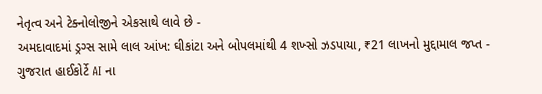નેતૃત્વ અને ટેક્નોલોજીને એકસાથે લાવે છે -
અમદાવાદમાં ડ્રગ્સ સામે લાલ આંખ: ઘીકાંટા અને બોપલમાંથી 4 શખ્સો ઝડપાયા, ₹21 લાખનો મુદ્દામાલ જપ્ત -
ગુજરાત હાઈકોર્ટે AI ના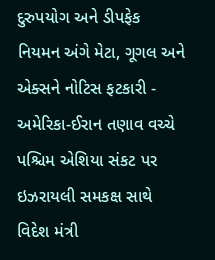દુરુપયોગ અને ડીપફેક નિયમન અંગે મેટા, ગૂગલ અને એક્સને નોટિસ ફટકારી -
અમેરિકા-ઈરાન તણાવ વચ્ચે પશ્ચિમ એશિયા સંકટ પર ઇઝરાયલી સમકક્ષ સાથે વિદેશ મંત્રી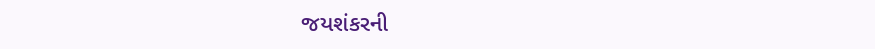જયશંકરની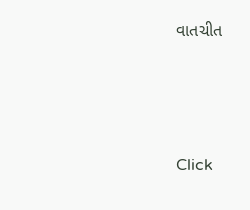વાતચીત





Click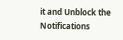it and Unblock the Notifications